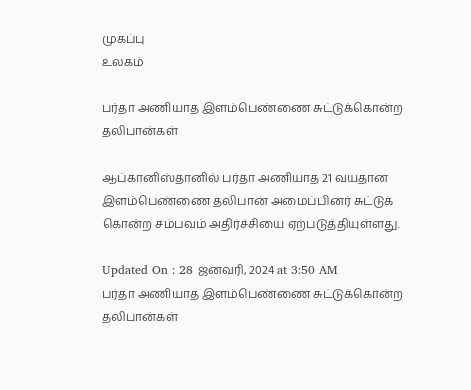முகப்பு
உலகம்

பர்தா அணியாத இளம்பெண்ணை சுட்டுக்கொன்ற தலிபான்கள்

ஆப்கானிஸ்தானில் பர்தா அணியாத 21 வயதான இளம்பெண்ணை தலிபான் அமைப்பினர் சுட்டுக் கொன்ற சம்பவம் அதிர்ச்சியை ஏற்படுத்தியுள்ளது.

Updated On : 28 ஜனவரி, 2024 at 3:50 AM
பர்தா அணியாத இளம்பெண்ணை சுட்டுக்கொன்ற தலிபான்கள்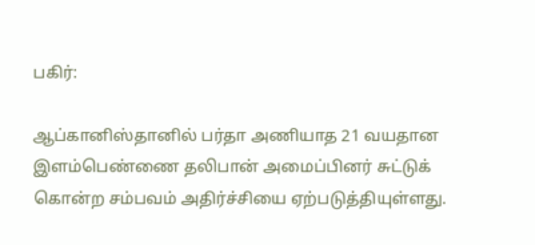பகிர்:

ஆப்கானிஸ்தானில் பர்தா அணியாத 21 வயதான இளம்பெண்ணை தலிபான் அமைப்பினர் சுட்டுக் கொன்ற சம்பவம் அதிர்ச்சியை ஏற்படுத்தியுள்ளது.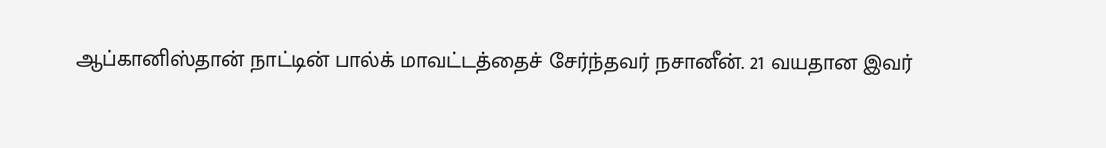ஆப்கானிஸ்தான் நாட்டின் பால்க் மாவட்டத்தைச் சேர்ந்தவர் நசானீன். 21 வயதான இவர்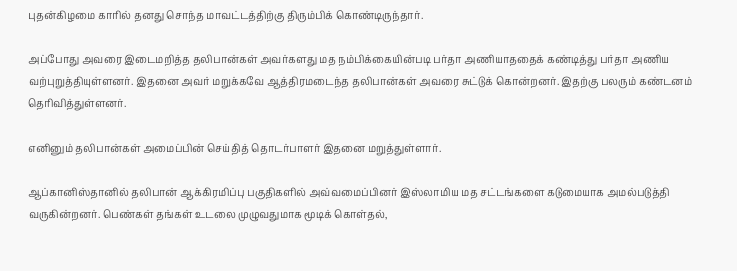புதன்கிழமை காரில் தனது சொந்த மாவட்டத்திற்கு திரும்பிக் கொண்டிருந்தார்.

அப்போது அவரை இடைமறித்த தலிபான்கள் அவர்களது மத நம்பிக்கையின்படி பர்தா அணியாததைக் கண்டித்து பர்தா அணிய வற்புறுத்தியுள்ளனர். இதனை அவர் மறுக்கவே ஆத்திரமடைந்த தலிபான்கள் அவரை சுட்டுக் கொன்றனர். இதற்கு பலரும் கண்டனம் தெரிவித்துள்ளனர்.

எனினும் தலிபான்கள் அமைப்பின் செய்தித் தொடர்பாளர் இதனை மறுத்துள்ளார்.

ஆப்கானிஸ்தானில் தலிபான் ஆக்கிரமிப்பு பகுதிகளில் அவ்வமைப்பினர் இஸ்லாமிய மத சட்டங்களை கடுமையாக அமல்படுத்தி வருகின்றனர். பெண்கள் தங்கள் உடலை முழுவதுமாக மூடிக் கொள்தல்,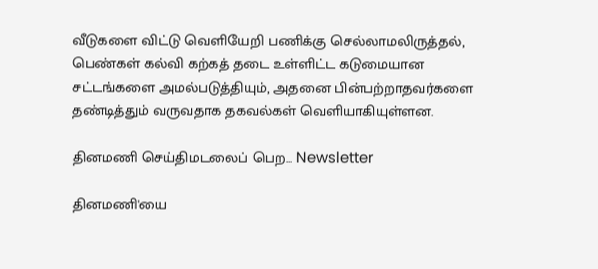வீடுகளை விட்டு வெளியேறி பணிக்கு செல்லாமலிருத்தல், பெண்கள் கல்வி கற்கத் தடை உள்ளிட்ட கடுமையான சட்டங்களை அமல்படுத்தியும், அதனை பின்பற்றாதவர்களை தண்டித்தும் வருவதாக தகவல்கள் வெளியாகியுள்ளன.

தினமணி செய்திமடலைப் பெற... Newsletter

தினமணி'யை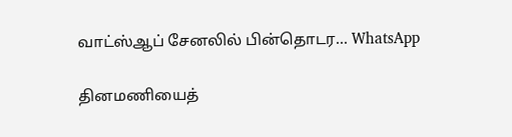வாட்ஸ்ஆப் சேனலில் பின்தொடர... WhatsApp

தினமணியைத்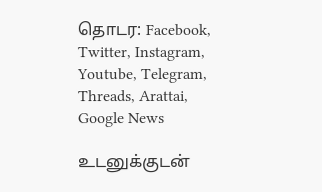தொடர: Facebook, Twitter, Instagram, Youtube, Telegram, Threads, Arattai, Google News

உடனுக்குடன்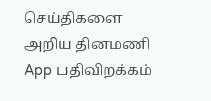செய்திகளை அறிய தினமணி App பதிவிறக்கம்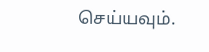செய்யவும்.